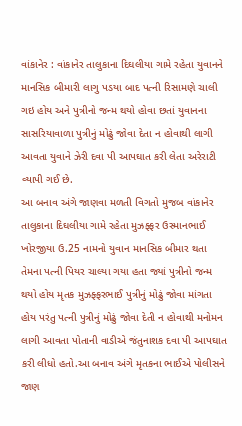વાંકાનેર : વાંકાનેર તાલુકાના દિઘલીયા ગામે રહેતા યુવાનને માનસિક બીમારી લાગુ પડયા બાદ પત્ની રિસામણે ચાલી ગઇ હોય અને પુત્રીનો જન્મ થયો હોવા છતાં યુવાનના સાસરિયાવાળા પુત્રીનું મોઢું જોવા દેતા ન હોવાથી લાગી આવતા યુવાને ઝેરી દવા પી આપઘાત કરી લેતા અરેરાટી વ્યાપી ગઈ છે.
આ બનાવ અંગે જાણવા મળતી વિગતો મુજબ વાંકાનેર તાલુકાના દિઘલીયા ગામે રહેતા મુઝફ્ફર ઉસ્માનભાઈ ખોરજીયા ઉ.25 નામનો યુવાન માનસિક બીમાર થતા તેમના પત્ની પિયર ચાલ્યા ગયા હતા જ્યાં પુત્રીનો જન્મ થયો હોય મૃતક મુઝફ્ફરભાઈ પુત્રીનું મોઢું જોવા માંગતા હોય પરંતુ પત્ની પુત્રીનું મોઢું જોવા દેતી ન હોવાથી મનોમન લાગી આવતા પોતાની વાડીએ જંતુનાશક દવા પી આપઘાત કરી લીધો હતો.આ બનાવ અંગે મૃતકના ભાઈએ પોલીસને જાણ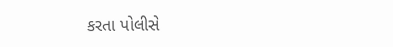કરતા પોલીસે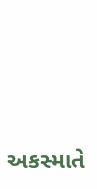અકસ્માતે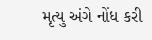મૃત્યુ અંગે નોંધ કરી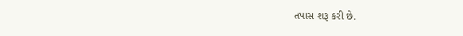તપાસ શરૂ કરી છે.